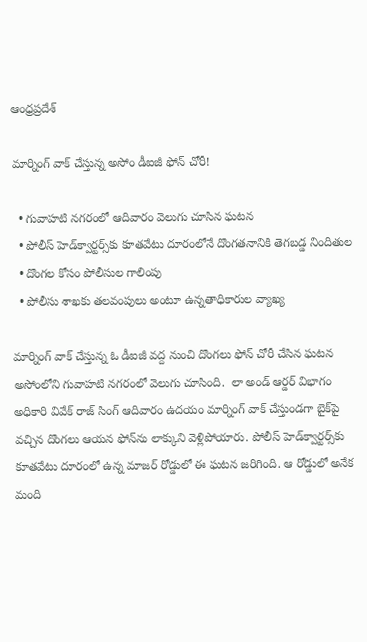ఆంధ్రప్రదేశ్

మార్నింగ్ వాక్‌ చేస్తున్న అసోం డీఐజీ ఫోన్ చోరీ!

  • గువాహటి నగరంలో ఆదివారం వెలుగు చూసిన ఘటన
  • పోలీస్ హెడ్‌క్వార్టర్స్‌కు కూతవేటు దూరంలోనే దొంగతనానికి తెగబడ్డ నిందితుల
  • దొంగల కోసం పోలీసుల గాలింపు
  • పోలీసు శాఖకు తలవంపులు అంటూ ఉన్నతాధికారుల వ్యాఖ్య

మార్నింగ్ వాక్ చేస్తున్న ఓ డీఐజీ వద్ద నుంచి దొంగలు ఫోన్ చోరీ చేసిన ఘటన అసోంలోని గువాహటి నగరంలో వెలుగు చూసింది.  లా అండ్ ఆర్డర్ విభాగం అధికారి వివేక్ రాజ్ సింగ్ ఆదివారం ఉదయం మార్నింగ్ వాక్ చేస్తుండగా బైక్‌పై వచ్చిన దొంగలు ఆయన ఫోన్‌ను లాక్కుని వెళ్లిపోయారు. పోలీస్ హెడ్‌క్వార్టర్స్‌కు కూతవేటు దూరంలో ఉన్న మాజర్ రోడ్డులో ఈ ఘటన జరిగింది. ఆ రోడ్డులో అనేక మంది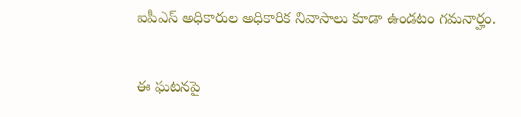ఐపీఎస్ అధికారుల అధికారిక నివాసాలు కూడా ఉండటం గమనార్హం.

ఈ ఘటనపై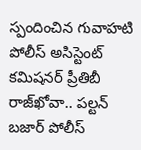స్పందించిన గువాహటి పోలీస్ అసిస్టెంట్ కమిషనర్ ప్రీతిబీ రాజ్‌ఖోవా.. పల్టన్ బజార్ పోలీస్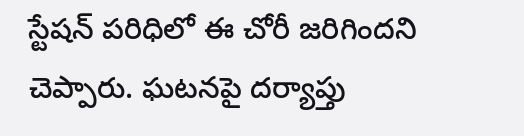స్టేషన్ పరిధిలో ఈ చోరీ జరిగిందని చెప్పారు. ఘటనపై దర్యాప్తు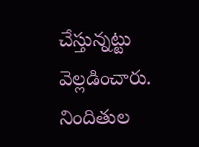చేస్తున్నట్టు వెల్లడించారు. నిందితుల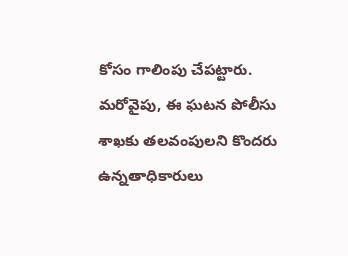కోసం గాలింపు చేపట్టారు. మరోవైపు, ఈ ఘటన పోలీసు శాఖకు తలవంపులని కొందరు ఉన్నతాధికారులు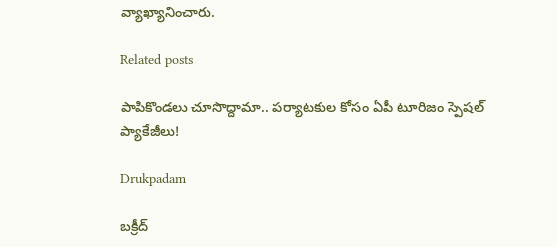వ్యాఖ్యానించారు.

Related posts

పాపికొండలు చూసొద్దామా.. పర్యాటకుల కోసం ఏపీ టూరిజం స్పెషల్ ప్యాకేజీలు!

Drukpadam

బక్రీద్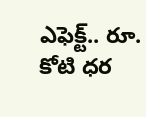ఎఫెక్ట్.. రూ. కోటి ధర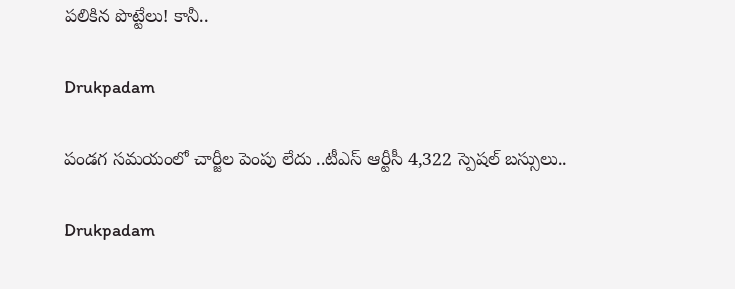పలికిన పొట్టేలు! కానీ..

Drukpadam

పండగ సమయంలో చార్జీల పెంపు లేదు ..టీఎస్ ఆర్టీసీ 4,322 స్పెషల్ బస్సులు..

Drukpadam